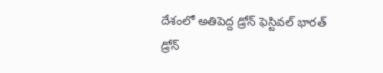దేశంలో అతిపెద్ద డ్రోన్ ఫెస్టివల్ భారత్ డ్రోన్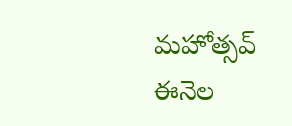మహోత్సవ్ ఈనెల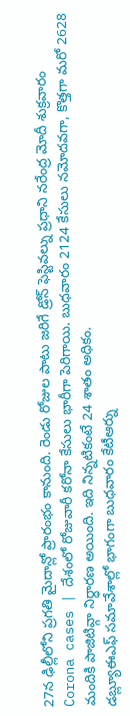27న ఢిల్లీలోని ప్రగతి మైదాన్లో ప్రారంభం కానుంది. రెండు రోజుల పాటు జరిగే డ్రోన్ ఫెస్టివల్ను ప్రధాని నరేంద్ర మోదీ శుక్రవారం
Corona cases | దేశంలో రోజువారీ కరోనా కేసులు భారీగా పెరిగాయి. బుధవారం 2124 కేసులు నమోదవగా, కొత్తగా మరో 2628 మందికి పాజిటివ్గా నిర్ధారణ అయింది. ఇది నిన్నటికంటే 24 శాతం అధికం.
డబ్ల్యూఈఎఫ్ సమావేశాల్లో భాగంగా బుధవారం కేటీఆర్ను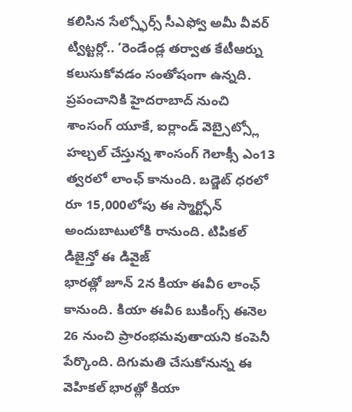కలిసిన సేల్స్ఫోర్స్ సీఎఫ్వో అమీ వీవర్ ట్విట్టర్లో.. ‘రెండేండ్ల తర్వాత కేటీఆర్ను కలుసుకోవడం సంతోషంగా ఉన్నది. ప్రపంచానికి హైదరాబాద్ నుంచి
శాంసంగ్ యూకే, ఐర్లాండ్ వెబ్సైట్స్లో హల్చల్ చేస్తున్న శాంసంగ్ గెలాక్సీ ఎం13 త్వరలో లాంఛ్ కానుంది. బడ్జెట్ ధరలో రూ 15,000లోపు ఈ స్మార్ట్ఫోన్ అందుబాటులోకి రానుంది. టిపికల్ డిజైన్తో ఈ డివైజ్
భారత్లో జూన్ 2న కియా ఈవీ6 లాంఛ్ కానుంది. కియా ఈవీ6 బుకింగ్స్ ఈనెల 26 నుంచి ప్రారంభమవుతాయని కంపెనీ పేర్కొంది. దిగుమతి చేసుకోనున్న ఈ వెహికల్ భారత్లో కియా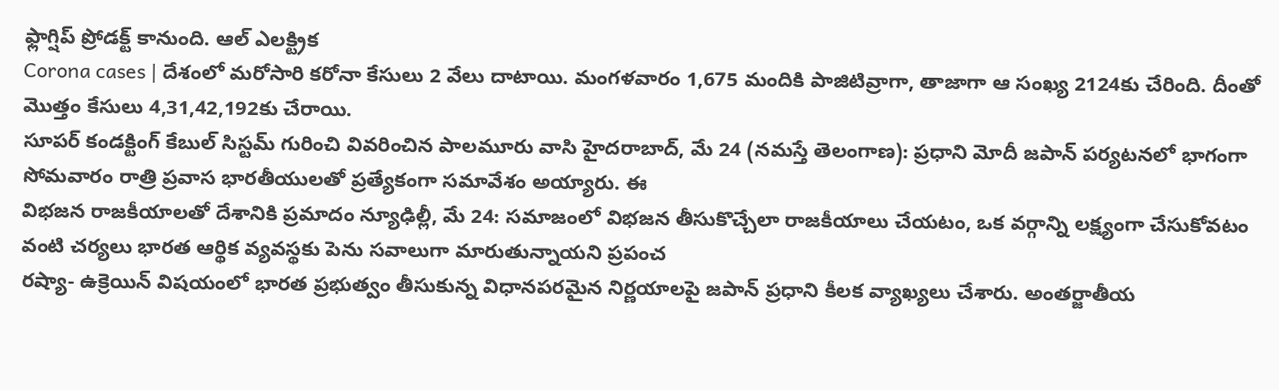ఫ్లాగ్షిప్ ప్రోడక్ట్ కానుంది. ఆల్ ఎలక్ట్రిక
Corona cases | దేశంలో మరోసారి కరోనా కేసులు 2 వేలు దాటాయి. మంగళవారం 1,675 మందికి పాజిటివ్రాగా, తాజాగా ఆ సంఖ్య 2124కు చేరింది. దీంతో మొత్తం కేసులు 4,31,42,192కు చేరాయి.
సూపర్ కండక్టింగ్ కేబుల్ సిస్టమ్ గురించి వివరించిన పాలమూరు వాసి హైదరాబాద్, మే 24 (నమస్తే తెలంగాణ): ప్రధాని మోదీ జపాన్ పర్యటనలో భాగంగా సోమవారం రాత్రి ప్రవాస భారతీయులతో ప్రత్యేకంగా సమావేశం అయ్యారు. ఈ
విభజన రాజకీయాలతో దేశానికి ప్రమాదం న్యూఢిల్లీ, మే 24: సమాజంలో విభజన తీసుకొచ్చేలా రాజకీయాలు చేయటం, ఒక వర్గాన్ని లక్ష్యంగా చేసుకోవటం వంటి చర్యలు భారత ఆర్థిక వ్యవస్థకు పెను సవాలుగా మారుతున్నాయని ప్రపంచ
రష్యా- ఉక్రెయిన్ విషయంలో భారత ప్రభుత్వం తీసుకున్న విధానపరమైన నిర్ణయాలపై జపాన్ ప్రధాని కీలక వ్యాఖ్యలు చేశారు. అంతర్జాతీయ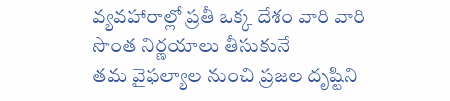వ్యవహారాల్లో ప్రతీ ఒక్క దేశం వారి వారి సొంత నిర్ణయాలు తీసుకునే
తమ వైఫల్యాల నుంచి ప్రజల దృష్టిని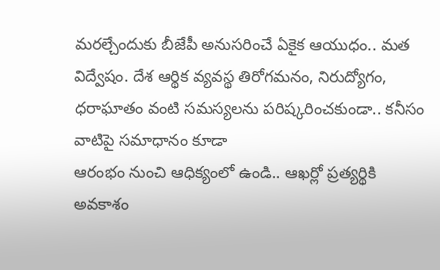మరల్చేందుకు బీజేపీ అనుసరించే ఏకైక ఆయుధం.. మత విద్వేషం. దేశ ఆర్థిక వ్యవస్థ తిరోగమనం, నిరుద్యోగం, ధరాఘాతం వంటి సమస్యలను పరిష్కరించకుండా.. కనీసం వాటిపై సమాధానం కూడా
ఆరంభం నుంచి ఆధిక్యంలో ఉండి.. ఆఖర్లో ప్రత్యర్థికి అవకాశం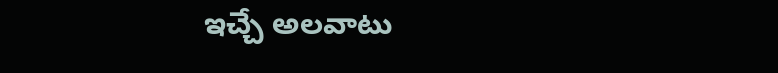ఇచ్చే అలవాటు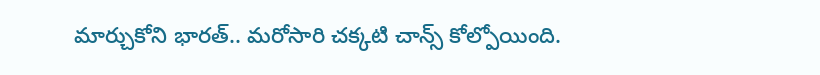మార్చుకోని భారత్.. మరోసారి చక్కటి చాన్స్ కోల్పోయింది.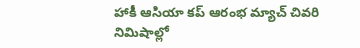హాకీ ఆసియా కప్ ఆరంభ మ్యాచ్ చివరి నిమిషాల్లో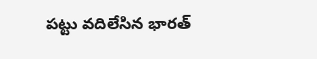పట్టు వదిలేసిన భారత్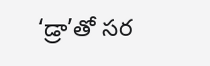‘డ్రా’తో సర